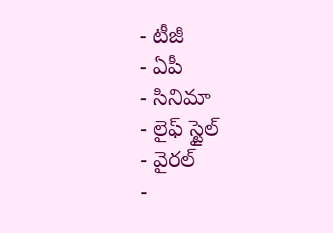- టీజీ
- ఏపీ
- సినిమా
- లైఫ్ స్టైల్
- వైరల్
-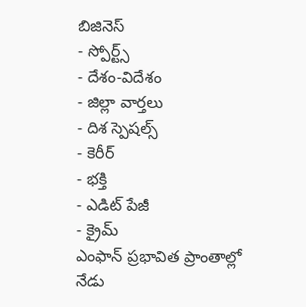బిజినెస్
- స్పోర్ట్స్
- దేశం-విదేశం
- జిల్లా వార్తలు
- దిశ స్పెషల్స్
- కెరీర్
- భక్తి
- ఎడిట్ పేజీ
- క్రైమ్
ఎంఫాన్ ప్రభావిత ప్రాంతాల్లో నేడు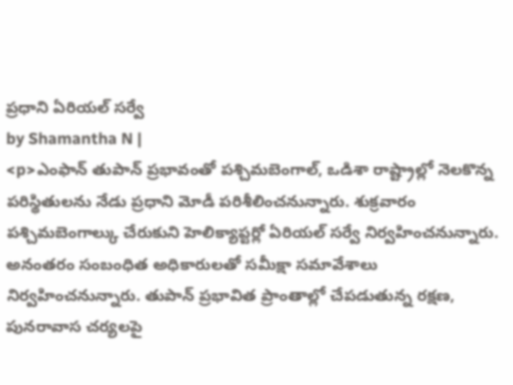ప్రధాని ఏరియల్ సర్వే
by Shamantha N |
<p>ఎంఫాన్ తుపాన్ ప్రభావంతో పశ్చిమబెంగాల్, ఒడిశా రాష్ట్రాల్లో నెలకొన్న పరిస్థితులను నేడు ప్రధాని మోడీ పరిశీలించనున్నారు. శుక్రవారం పశ్చిమబెంగాల్కు చేరుకుని హెలిక్యాప్టర్లో ఏరియల్ సర్వే నిర్వహించనున్నారు. అనంతరం సంబంధిత అధికారులతో సమీక్షా సమావేశాలు నిర్వహించనున్నారు. తుపాన్ ప్రభావిత ప్రాంతాల్లో చేపడుతున్న రక్షణ, పునరావాస చర్యలపై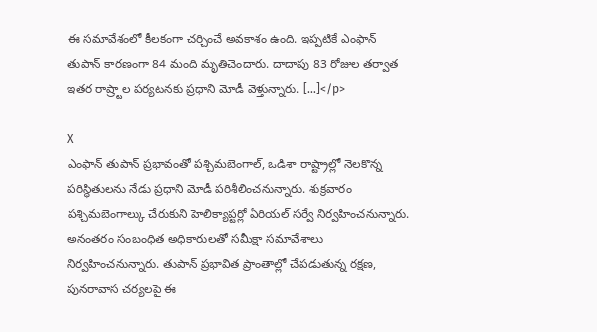ఈ సమావేశంలో కీలకంగా చర్చించే అవకాశం ఉంది. ఇప్పటికే ఎంఫాన్ తుపాన్ కారణంగా 84 మంది మృతిచెందారు. దాదాపు 83 రోజుల తర్వాత ఇతర రాష్ర్టాల పర్యటనకు ప్రధాని మోడీ వెళ్తున్నారు. […]</p>

X
ఎంఫాన్ తుపాన్ ప్రభావంతో పశ్చిమబెంగాల్, ఒడిశా రాష్ట్రాల్లో నెలకొన్న పరిస్థితులను నేడు ప్రధాని మోడీ పరిశీలించనున్నారు. శుక్రవారం పశ్చిమబెంగాల్కు చేరుకుని హెలిక్యాప్టర్లో ఏరియల్ సర్వే నిర్వహించనున్నారు. అనంతరం సంబంధిత అధికారులతో సమీక్షా సమావేశాలు నిర్వహించనున్నారు. తుపాన్ ప్రభావిత ప్రాంతాల్లో చేపడుతున్న రక్షణ, పునరావాస చర్యలపై ఈ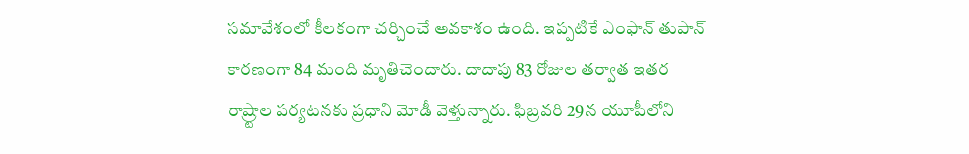సమావేశంలో కీలకంగా చర్చించే అవకాశం ఉంది. ఇప్పటికే ఎంఫాన్ తుపాన్ కారణంగా 84 మంది మృతిచెందారు. దాదాపు 83 రోజుల తర్వాత ఇతర రాష్ర్టాల పర్యటనకు ప్రధాని మోడీ వెళ్తున్నారు. ఫిబ్రవరి 29న యూపీలోని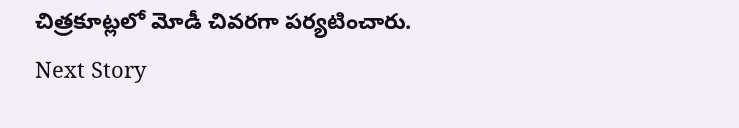చిత్రకూట్లలో మోడీ చివరగా పర్యటించారు.
Next Story